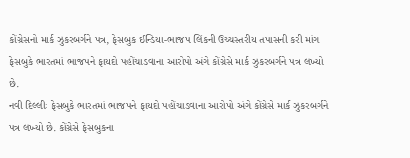કોંગ્રેસનો માર્ક ઝુકરબર્ગને પત્ર, ફેસબુક ઈન્ડિયા-ભાજપ લિંકની ઉચ્ચસ્તરીય તપાસની કરી માંગ
ફેસબુકે ભારતમાં ભાજપને ફાયદો પહોંચાડવાના આરોપો અંગે કોંગ્રેસે માર્ક ઝુકરબર્ગને પત્ર લખ્યો છે.
નવી દિલ્લીઃ ફેસબુકે ભારતમાં ભાજપને ફાયદો પહોંચાડવાના આરોપો અંગે કોંગ્રેસે માર્ક ઝુકરબર્ગને પત્ર લખ્યો છે. કોંગ્રેસે ફેસબુકના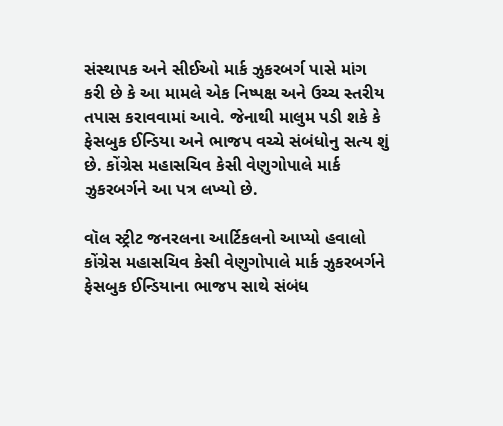સંસ્થાપક અને સીઈઓ માર્ક ઝુકરબર્ગ પાસે માંગ કરી છે કે આ મામલે એક નિષ્પક્ષ અને ઉચ્ચ સ્તરીય તપાસ કરાવવામાં આવે. જેનાથી માલુમ પડી શકે કે ફેસબુક ઈન્ડિયા અને ભાજપ વચ્ચે સંબંધોનુ સત્ય શું છે. કોંગ્રેસ મહાસચિવ કેસી વેણુગોપાલે માર્ક ઝુકરબર્ગને આ પત્ર લખ્યો છે.

વૉલ સ્ટ્રીટ જનરલના આર્ટિકલનો આપ્યો હવાલો
કોંગ્રેસ મહાસચિવ કેસી વેણુગોપાલે માર્ક ઝુકરબર્ગને ફેસબુક ઈન્ડિયાના ભાજપ સાથે સંબંધ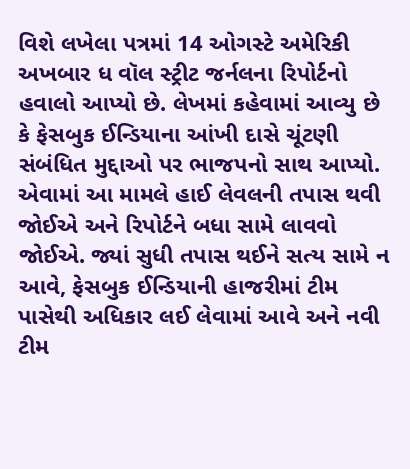વિશે લખેલા પત્રમાં 14 ઓગસ્ટે અમેરિકી અખબાર ધ વૉલ સ્ટ્રીટ જર્નલના રિપોર્ટનો હવાલો આપ્યો છે. લેખમાં કહેવામાં આવ્યુ છે કે ફેસબુક ઈન્ડિયાના આંખી દાસે ચૂંટણી સંબંધિત મુદ્દાઓ પર ભાજપનો સાથ આપ્યો. એવામાં આ મામલે હાઈ લેવલની તપાસ થવી જોઈએ અને રિપોર્ટને બધા સામે લાવવો જોઈએ. જ્યાં સુધી તપાસ થઈને સત્ય સામે ન આવે, ફેસબુક ઈન્ડિયાની હાજરીમાં ટીમ પાસેથી અધિકાર લઈ લેવામાં આવે અને નવી ટીમ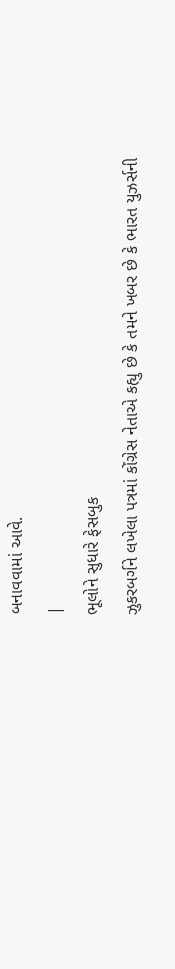બનાવવામાં આવે.
|
ભૂલોને સુધારે ફેસબુક
ઝુકરબર્ગને લખેલા પત્રમાં કોંગ્રેસ નેતાએ કહ્યુ છે કે તમને ખબર છે કે ભારત યુઝર્સની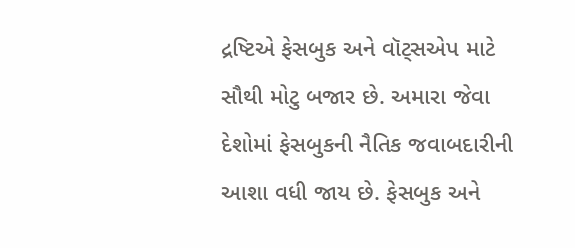દ્રષ્ટિએ ફેસબુક અને વૉટ્સએપ માટે સૌથી મોટુ બજાર છે. અમારા જેવા દેશોમાં ફેસબુકની નૈતિક જવાબદારીની આશા વધી જાય છે. ફેસબુક અને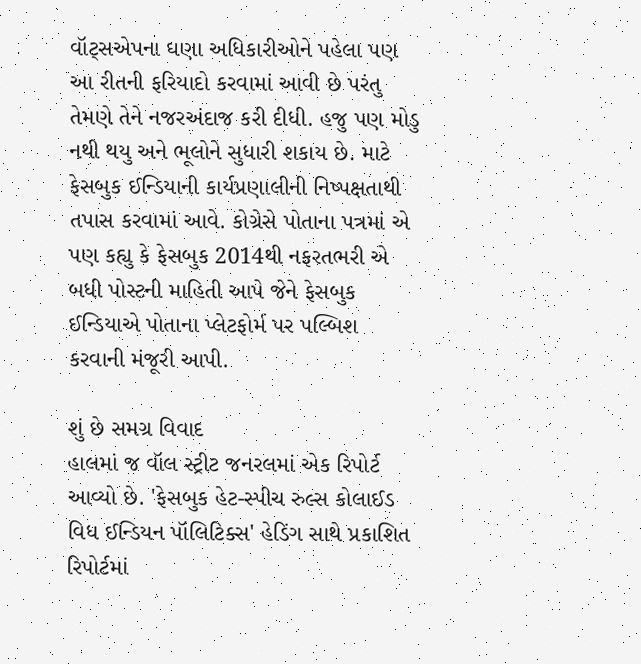વૉટ્સએપના ઘણા અધિકારીઓને પહેલા પણ આ રીતની ફરિયાદો કરવામાં આવી છે પરંતુ તેમણે તેને નજરઅંદાજ કરી દીધી. હજુ પણ મોડુ નથી થયુ અને ભૂલોને સુધારી શકાય છે. માટે ફેસબુક ઈન્ડિયાની કાર્યપ્રણાલીની નિષ્પક્ષતાથી તપાસ કરવામાં આવે. કોગ્રેસે પોતાના પત્રમાં એ પણ કહ્યુ કે ફેસબુક 2014થી નફરતભરી એ બધી પોસ્ટની માહિતી આપે જેને ફેસબુક ઈન્ડિયાએ પોતાના પ્લેટફોર્મ પર પલ્બિશ કરવાની મંજૂરી આપી.

શું છે સમગ્ર વિવાદ
હાલમાં જ વૉલ સ્ટ્રીટ જનરલમાં એક રિપોર્ટ આવ્યો છે. 'ફેસબુક હેટ-સ્પીચ રુલ્સ કોલાઈડ વિધ ઈન્ડિયન પૉલિટિક્સ' હેડિંગ સાથે પ્રકાશિત રિપોર્ટમાં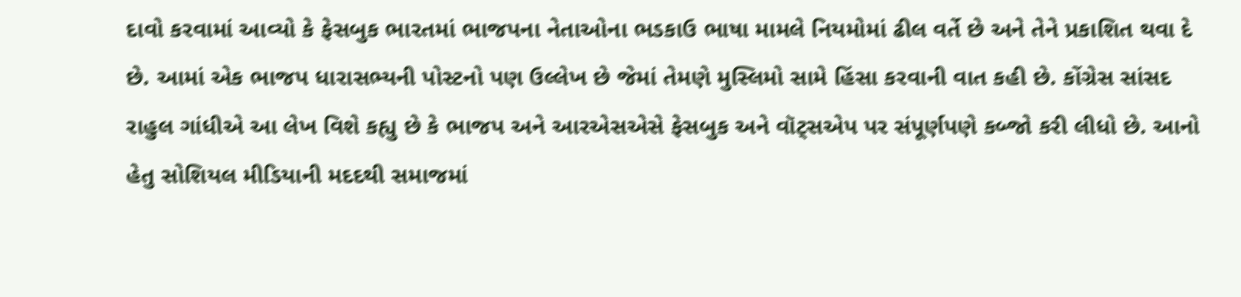દાવો કરવામાં આવ્યો કે ફેસબુક ભારતમાં ભાજપના નેતાઓના ભડકાઉ ભાષા મામલે નિયમોમાં ઢીલ વર્તે છે અને તેને પ્રકાશિત થવા દે છે. આમાં એક ભાજપ ધારાસભ્યની પોસ્ટનો પણ ઉલ્લેખ છે જેમાં તેમણે મુસ્લિમો સામે હિંસા કરવાની વાત કહી છે. કોંગ્રેસ સાંસદ રાહુલ ગાંધીએ આ લેખ વિશે કહ્યુ છે કે ભાજપ અને આરએસએસે ફેસબુક અને વૉટ્સએપ પર સંપૂર્ણપણે કબ્જો કરી લીધો છે. આનો હેતુ સોશિયલ મીડિયાની મદદથી સમાજમાં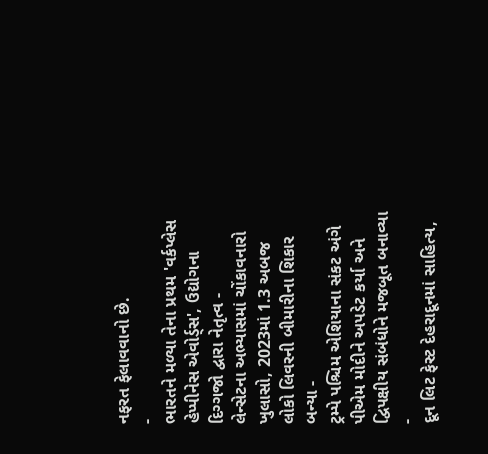નફરત ફેલાવવાનો છે.
-
ભારતને મળ્યા તેના પ્રથમ 'વર્કપ્લેસ હેપ્પીનેસ એવોર્ડ્સ', ઉદ્યોગના દિગ્ગજો દ્વારા નેતૃત્વ -
લેન્સેટના અભ્યાસમાં ચોંકાવનારો ખુલાસો, 2023માં 1.3 અબજ લોકો લિવરની બીમારીના શિકાર બન્યા -
ટ્રમ્પે પશ્ચિમ એશિયાના સંકટ અંગે પીએમ મોદીને અપડેટ કર્યા અને દ્વિપક્ષીય સંબંધોને મજબૂત બનાવ્યા -
દૂન લિટ ફેસ્ટ દેહરાદૂનમાં સાહિત્ય,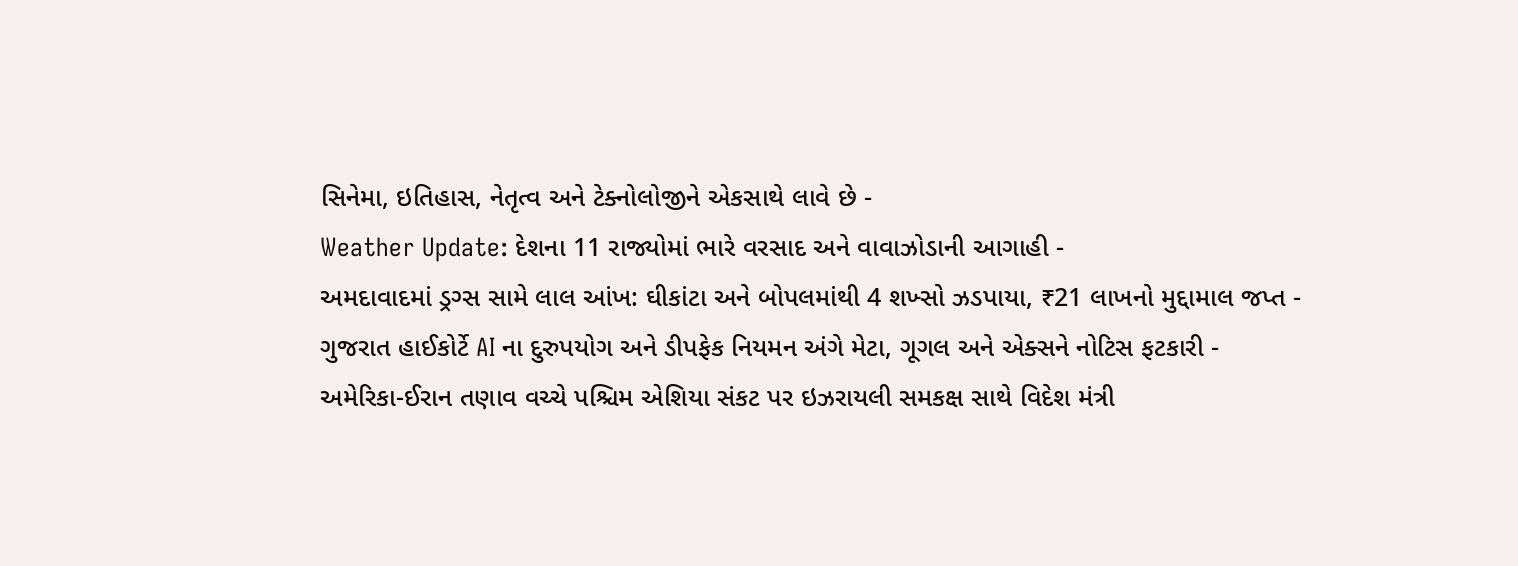સિનેમા, ઇતિહાસ, નેતૃત્વ અને ટેક્નોલોજીને એકસાથે લાવે છે -
Weather Update: દેશના 11 રાજ્યોમાં ભારે વરસાદ અને વાવાઝોડાની આગાહી -
અમદાવાદમાં ડ્રગ્સ સામે લાલ આંખ: ઘીકાંટા અને બોપલમાંથી 4 શખ્સો ઝડપાયા, ₹21 લાખનો મુદ્દામાલ જપ્ત -
ગુજરાત હાઈકોર્ટે AI ના દુરુપયોગ અને ડીપફેક નિયમન અંગે મેટા, ગૂગલ અને એક્સને નોટિસ ફટકારી -
અમેરિકા-ઈરાન તણાવ વચ્ચે પશ્ચિમ એશિયા સંકટ પર ઇઝરાયલી સમકક્ષ સાથે વિદેશ મંત્રી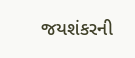જયશંકરની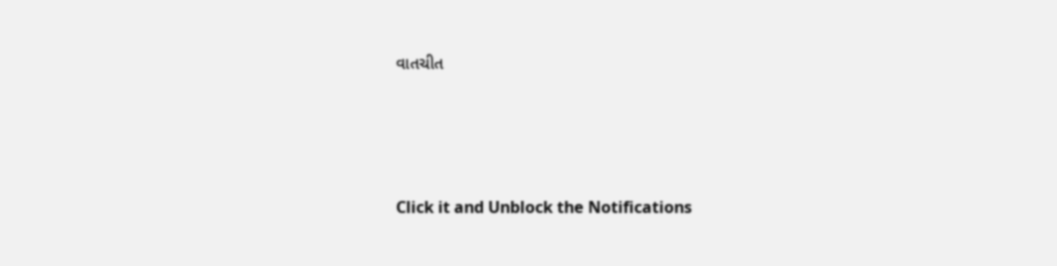વાતચીત





Click it and Unblock the Notifications